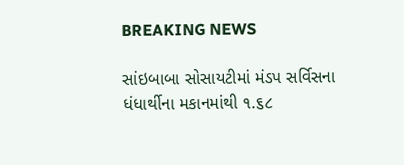BREAKING NEWS

સાંઇબાબા સોસાયટીમાં મંડપ સર્વિસના ધંધાર્થીના મકાનમાંથી ૧.૬૮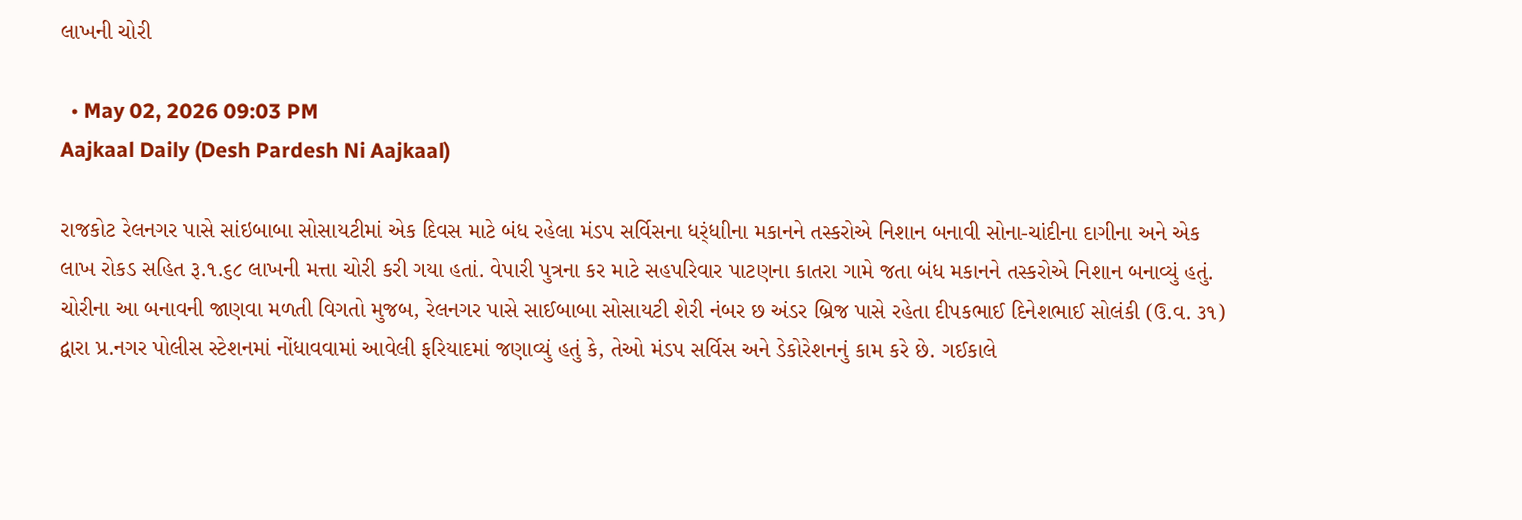લાખની ચોરી

  • May 02, 2026 09:03 PM
Aajkaal Daily (Desh Pardesh Ni Aajkaal)

રાજકોટ રેલનગર પાસે સાંઇબાબા સોસાયટીમાં એક દિવસ માટે બંધ રહેલા મંડપ સર્વિસના ધર્ંધાીના મકાનને તસ્કરોએ નિશાન બનાવી સોના-ચાંદીના દાગીના અને એક લાખ રોકડ સહિત રૂ.૧.૬૮ લાખની મત્તા ચોરી કરી ગયા હતાં. વેપારી પુત્રના કર માટે સહપરિવાર પાટણના કાતરા ગામે જતા બંધ મકાનને તસ્કરોએ નિશાન બનાવ્યું હતું. ચોરીના આ બનાવની જાણવા મળતી વિગતો મુજબ, રેલનગર પાસે સાઈબાબા સોસાયટી શેરી નંબર છ અંડર બ્રિજ પાસે રહેતા દીપકભાઈ દિનેશભાઈ સોલંકી (ઉ.વ. ૩૧) દ્વારા પ્ર.નગર પોલીસ સ્ટેશનમાં નોંધાવવામાં આવેલી ફરિયાદમાં જણાવ્યું હતું કે, તેઓ મંડપ સર્વિસ અને ડેકોરેશનનું કામ કરે છે. ગઈકાલે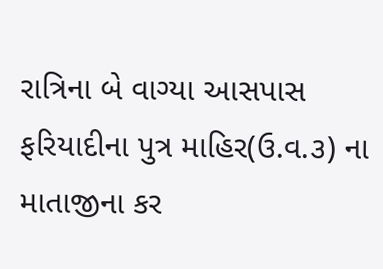રાત્રિના બે વાગ્યા આસપાસ ફરિયાદીના પુત્ર માહિર(ઉ.વ.૩) ના માતાજીના કર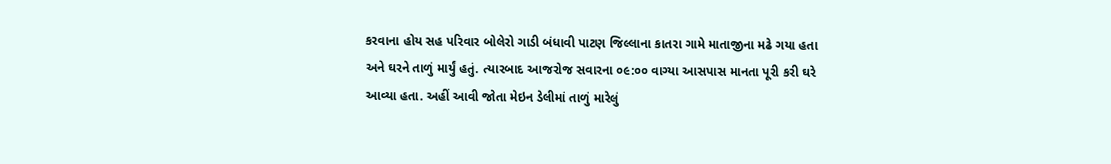કરવાના હોય સહ પરિવાર બોલેરો ગાડી બંધાવી પાટણ જિલ્લાના કાતરા ગામે માતાજીના મઢે ગયા હતા અને ઘરને તાળું માર્યું હતું. ત્યારબાદ આજરોજ સવારના ૦૯:૦૦ વાગ્યા આસપાસ માનતા પૂરી કરી ઘરે આવ્યા હતા. અહીં આવી જોતા મેઇન ડેલીમાં તાળું મારેલું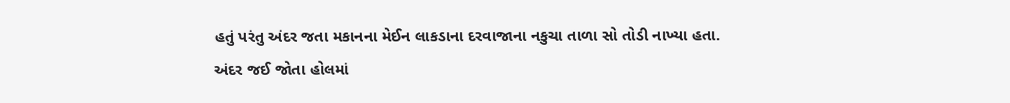હતું પરંતુ અંદર જતા મકાનના મેઈન લાકડાના દરવાજાના નકુચા તાળા સો તોડી નાખ્યા હતા. અંદર જઈ જોતા હોલમાં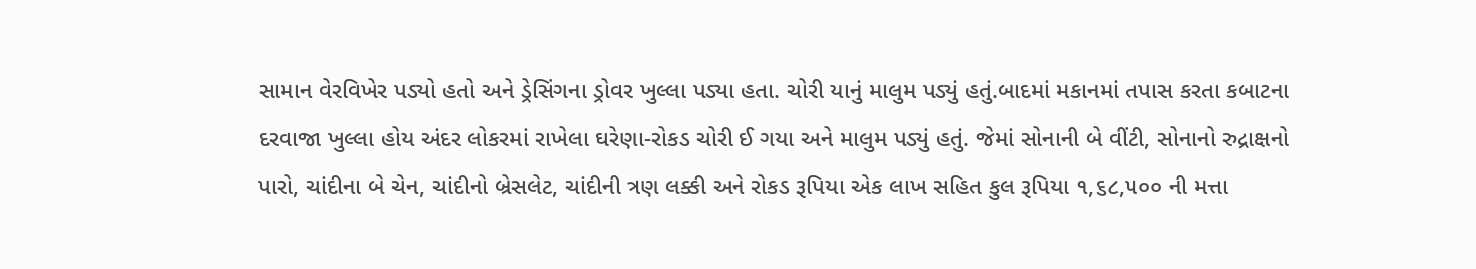સામાન વેરવિખેર પડ્યો હતો અને ડ્રેસિંગના ડ્રોવર ખુલ્લા પડ્યા હતા. ચોરી યાનું માલુમ પડ્યું હતું.બાદમાં મકાનમાં તપાસ કરતા કબાટના દરવાજા ખુલ્લા હોય અંદર લોકરમાં રાખેલા ઘરેણા-રોકડ ચોરી ઈ ગયા અને માલુમ પડ્યું હતું. જેમાં સોનાની બે વીંટી, સોનાનો રુદ્રાક્ષનો પારો, ચાંદીના બે ચેન, ચાંદીનો બ્રેસલેટ, ચાંદીની ત્રણ લક્કી અને રોકડ રૂપિયા એક લાખ સહિત કુલ રૂપિયા ૧,૬૮,૫૦૦ ની મત્તા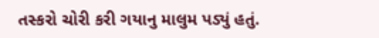તસ્કરો ચોરી કરી ગયાનુ માલુમ પડ્યું હતું.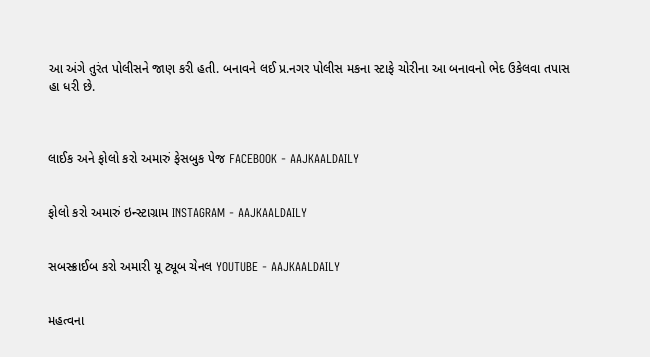આ અંગે તુરંત પોલીસને જાણ કરી હતી. બનાવને લઈ પ્ર.નગર પોલીસ મકના સ્ટાફે ચોરીના આ બનાવનો ભેદ ઉકેલવા તપાસ હા ધરી છે.



લાઈક અને ફોલો કરો અમારું ફેસબુક પેજ FACEBOOK - AAJKAALDAILY


ફોલો કરો અમારું ઇન્સ્ટાગ્રામ INSTAGRAM - AAJKAALDAILY


સબસ્ક્રાઈબ કરો અમારી યૂ ટ્યૂબ ચેનલ YOUTUBE - AAJKAALDAILY


મહત્વના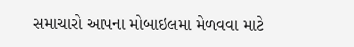સમાચારો આપના મોબાઇલમા મેળવવા માટે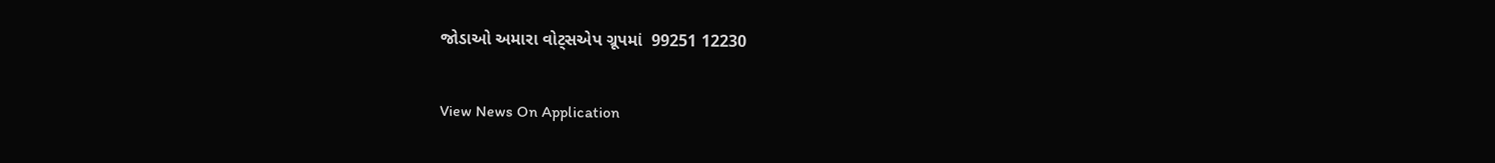જોડાઓ અમારા વોટ્સએપ ગ્રૂપમાં  99251 12230

View News On Application